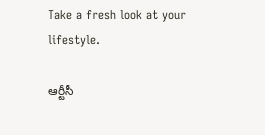Take a fresh look at your lifestyle.

ఆర్టీసీ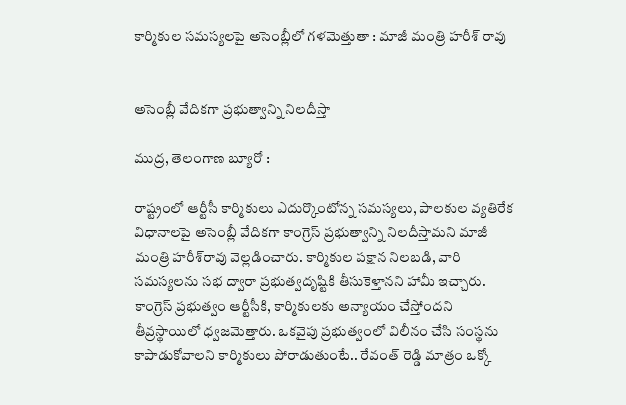కార్మికుల సమస్యలపై అసెంబ్లీలో గళమెత్తుతా : మాజీ మంత్రి హరీశ్ రావు


అసెంబ్లీ వేదికగా ప్రభుత్వాన్ని నిలదీస్తా

ముద్ర, తెలంగాణ బ్యూరో :

రాష్ట్రంలో ఆర్టీసీ కార్మికులు ఎదుర్కొంటోన్న సమస్యలు, పాలకుల వ్యతిరేక విధానాలపై అసెంబ్లీ వేదికగా కాంగ్రెస్ ప్రభుత్వాన్ని నిలదీస్తామని మాజీ మంత్రి హరీశ్‌రావు వెల్లడించారు. కార్మికుల పక్షాన నిలబడి, వారి సమస్యలను సభ ద్వారా ప్రభుత్వదృష్టికి తీసుకెళ్తానని హామీ ఇచ్చారు. కాంగ్రెస్ ప్రభుత్వం ఆర్టీసీకి, కార్మికులకు అన్యాయం చేస్తోందని తీవ్రస్థాయిలో ధ్వజమెత్తారు. ఒకవైపు ప్రభుత్వంలో విలీనం చేసి సంస్థను కాపాడుకోవాలని కార్మికులు పోరాడుతుంటే.. రేవంత్ రెడ్డి మాత్రం ఒక్కో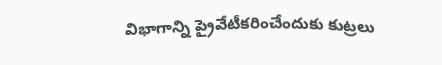విభాగాన్ని ప్రైవేటీకరించేందుకు కుట్రలు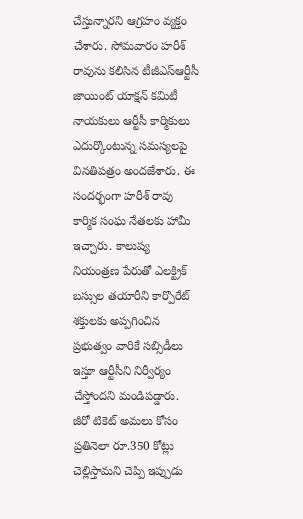చేస్తున్నారని ఆగ్రహం వ్యక్తం చేశారు. సోమవారం హరీశ్ రావును కలిసిన టీజీఎస్ఆర్టీసీ జాయింట్ యాక్షన్ కమిటీ నాయకులు ఆర్టీసీ కార్మికులు ఎదుర్కొంటున్న సమస్యలపై వినతిపత్రం అందజేశారు. ఈ సందర్భంగా హరీశ్ రావు కార్మిక సంఘ నేతలకు హామీ ఇచ్చారు. కాలుష్య నియంత్రణ పేరుతో ఎలక్ట్రిక్ బస్సుల తయారీని కార్పొరేట్ శక్తులకు అప్పగించిన ప్రభుత్వం వారికే సబ్సిడీలు ఇస్తూ ఆర్టీసీని నిర్వీర్యం చేస్తోందని మండిపడ్డారు. జీరో టికెట్ అమలు కోసం ప్రతినెలా రూ.350 కోట్లు చెల్లిస్తామని చెప్పి ఇప్పుడు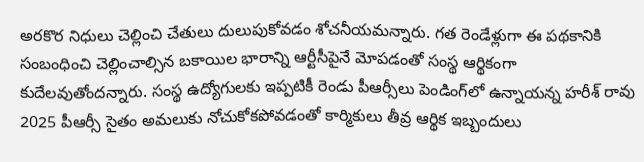అరకొర నిధులు చెల్లించి చేతులు దులుపుకోవడం శోచనీయమన్నారు. గత రెండేళ్లుగా ఈ పథకానికి సంబంధించి చెల్లించాల్సిన బకాయిల భారాన్ని ఆర్టీసీపైనే మోపడంతో సంస్థ ఆర్థికంగా కుదేలవుతోందన్నారు. సంస్థ ఉద్యోగులకు ఇప్పటికీ రెండు పీఆర్సీలు పెండింగ్‌లో ఉన్నాయన్న హరీశ్ రావు 2025 పీఆర్సీ సైతం అమలుకు నోచుకోకపోవడంతో కార్మికులు తీవ్ర ఆర్థిక ఇబ్బందులు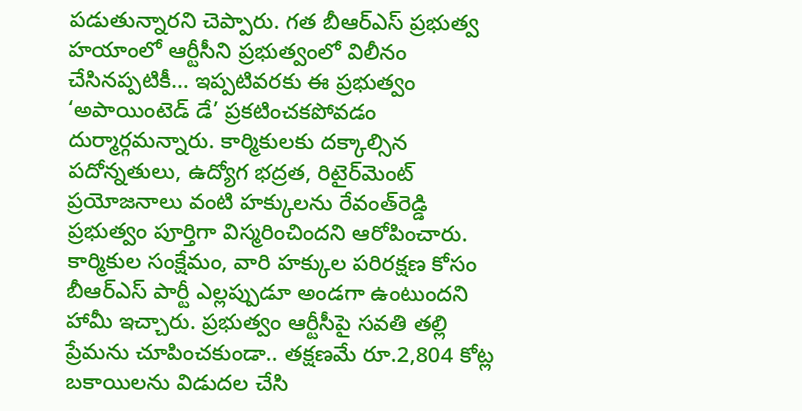పడుతున్నారని చెప్పారు. గత బీఆర్‌ఎస్‌ ప్రభుత్వ హయాంలో ఆర్టీసీని ప్రభుత్వంలో విలీనం చేసినప్పటికీ… ఇప్పటివరకు ఈ ప్రభుత్వం ‘అపాయింటెడ్ డే’ ప్రకటించకపోవడం దుర్మార్గమన్నారు. కార్మికులకు దక్కాల్సిన పదోన్నతులు, ఉద్యోగ భద్రత, రిటైర్‌మెంట్‌ ప్రయోజనాలు వంటి హక్కులను రేవంత్‌రెడ్డి ప్రభుత్వం పూర్తిగా విస్మరించిందని ఆరోపించారు. కార్మికుల సంక్షేమం, వారి హక్కుల పరిరక్షణ కోసం బీఆర్ఎస్ పార్టీ ఎల్లప్పుడూ అండగా ఉంటుందని హామీ ఇచ్చారు. ప్రభుత్వం ఆర్టీసీపై సవతి తల్లి ప్రేమను చూపించకుండా.. తక్షణమే రూ.2,804 కోట్ల బకాయిలను విడుదల చేసి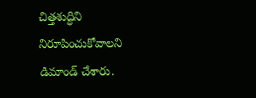చిత్తశుద్ధిని నిరూపించుకోవాలని డిమాండ్ చేశారు.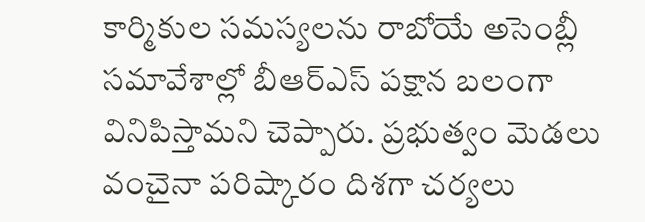కార్మికుల సమస్యలను రాబోయే అసెంబ్లీ సమావేశాల్లో బీఆర్ఎస్ పక్షాన బలంగా వినిపిస్తామని చెప్పారు. ప్రభుత్వం మెడలు వంచైనా పరిష్కారం దిశగా చర్యలు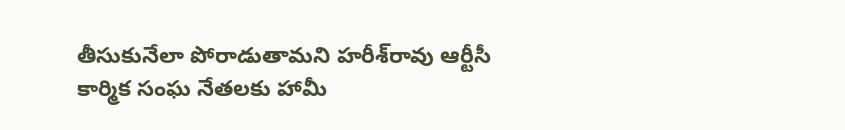తీసుకునేలా పోరాడుతామని హరీశ్‌రావు ఆర్టీసీ కార్మిక సంఘ నేతలకు హామీ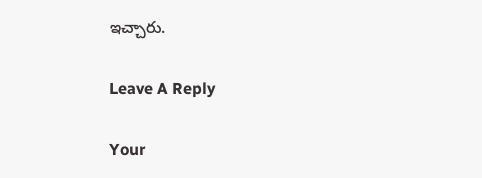ఇచ్చారు.

Leave A Reply

Your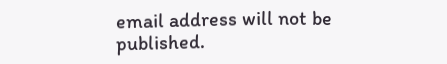email address will not be published.